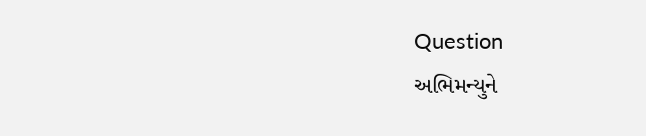Question
અભિમન્યુને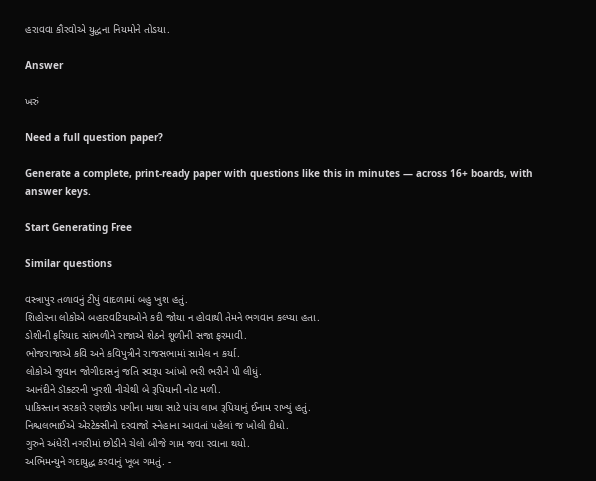હરાવવા કૌરવોએ યુદ્ધના નિયમોને તોડયા.

Answer

ખરું

Need a full question paper?

Generate a complete, print-ready paper with questions like this in minutes — across 16+ boards, with answer keys.

Start Generating Free

Similar questions

વસ્ત્રાપુર તળાવનું ટીપું વાદળામાં બહુ ખુશ હતું.
શિહોરના લોકોએ બહારવટિયાઓને કદી જોયા ન હોવાથી તેમને ભગવાન કલ્પ્યા હતા.
ડોશીની ફરિયાદ સાંભળીને રાજાએ શેઠને શૂળીની સજા ફરમાવી.
ભોજરાજાએ કવિ અને કવિપુત્રીને રાજસભામાં સામેલ ન કર્યા.
લોકોએ જુવાન જોગીદાસનું જતિ સ્વરૂપ આંખો ભરી ભરીને પી લીધું.
આનંદીને ડૉક્ટરની ખુરશી નીચેથી બે રૂપિયાની નોટ મળી.
પાકિસ્તાન સરકારે રણછોડ પગીના માથા સાટે પાંચ લાખ રૂપિયાનું ઈનામ રાખ્યું હતું.
નિશ્ચલભાઈએ એરટેક્સીનો દરવાજો સ્નેહાના આવતાં પહેલાં જ ખોલી દીધો.
ગુરુને અંધેરી નગરીમાં છોડીને ચેલો બીજે ગામ જવા રવાના થયો.
અભિમન્યુને ગદાયુદ્ધ કરવાનું ખૂબ ગમતું. -